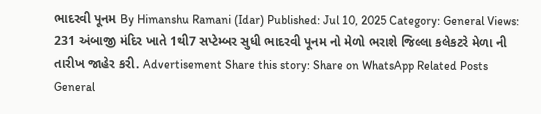ભાદરવી પૂનમ By Himanshu Ramani (Idar) Published: Jul 10, 2025 Category: General Views: 231 અંબાજી મંદિર ખાતે 1થી7 સપ્ટેમ્બર સુધી ભાદરવી પૂનમ નો મેળો ભરાશે જિલ્લા કલેકટરે મેળા ની તારીખ જાહેર કરી. Advertisement Share this story: Share on WhatsApp Related Posts General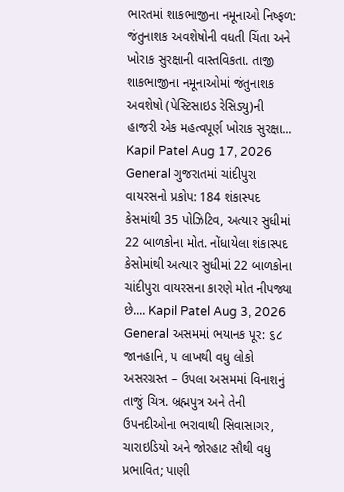ભારતમાં શાકભાજીના નમૂનાઓ નિષ્ફળ: જંતુનાશક અવશેષોની વધતી ચિંતા અને ખોરાક સુરક્ષાની વાસ્તવિકતા. તાજી શાકભાજીના નમૂનાઓમાં જંતુનાશક અવશેષો (પેસ્ટિસાઇડ રેસિડ્યુ)ની હાજરી એક મહત્વપૂર્ણ ખોરાક સુરક્ષા... Kapil Patel Aug 17, 2026 General ગુજરાતમાં ચાંદીપુરા વાયરસનો પ્રકોપ: 184 શંકાસ્પદ કેસમાંથી 35 પોઝિટિવ, અત્યાર સુધીમાં 22 બાળકોના મોત. નોંધાયેલા શંકાસ્પદ કેસોમાંથી અત્યાર સુધીમાં 22 બાળકોના ચાંદીપુરા વાયરસના કારણે મોત નીપજ્યા છે.... Kapil Patel Aug 3, 2026 General અસમમાં ભયાનક પૂર: ૬૮ જાનહાનિ, ૫ લાખથી વધુ લોકો અસરગ્રસ્ત – ઉપલા અસમમાં વિનાશનું તાજું ચિત્ર. બ્રહ્મપુત્ર અને તેની ઉપનદીઓના ભરાવાથી સિવાસાગર, ચારાઇડિયો અને જોરહાટ સૌથી વધુ પ્રભાવિત; પાણી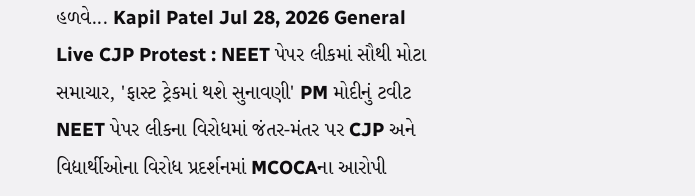હળવે... Kapil Patel Jul 28, 2026 General Live CJP Protest : NEET પેપર લીકમાં સૌથી મોટા સમાચાર, 'ફાસ્ટ ટ્રેકમાં થશે સુનાવણી' PM મોદીનું ટવીટ NEET પેપર લીકના વિરોધમાં જંતર-મંતર પર CJP અને વિદ્યાર્થીઓના વિરોધ પ્રદર્શનમાં MCOCAના આરોપી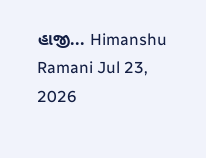હાજી... Himanshu Ramani Jul 23, 2026